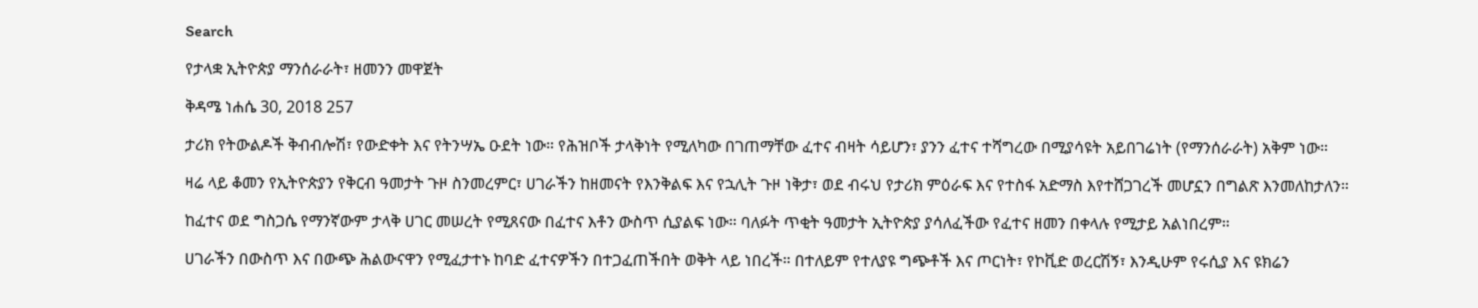Search

የታላቋ ኢትዮጵያ ማንሰራራት፣ ዘመንን መዋጀት

ቅዳሜ ነሐሴ 30, 2018 257

ታሪክ የትውልዶች ቅብብሎሽ፣ የውድቀት እና የትንሣኤ ዑደት ነው። የሕዝቦች ታላቅነት የሚለካው በገጠማቸው ፈተና ብዛት ሳይሆን፣ ያንን ፈተና ተሻግረው በሚያሳዩት አይበገሬነት (የማንሰራራት) አቅም ነው።

ዛሬ ላይ ቆመን የኢትዮጵያን የቅርብ ዓመታት ጉዞ ስንመረምር፣ ሀገራችን ከዘመናት የእንቅልፍ እና የኋሊት ጉዞ ነቅታ፣ ወደ ብሩህ የታሪክ ምዕራፍ እና የተስፋ አድማስ እየተሸጋገረች መሆኗን በግልጽ እንመለከታለን።

ከፈተና ወደ ግስጋሴ የማንኛውም ታላቅ ሀገር መሠረት የሚጸናው በፈተና እቶን ውስጥ ሲያልፍ ነው። ባለፉት ጥቂት ዓመታት ኢትዮጵያ ያሳለፈችው የፈተና ዘመን በቀላሉ የሚታይ አልነበረም።

ሀገራችን በውስጥ እና በውጭ ሕልውናዋን የሚፈታተኑ ከባድ ፈተናዎችን በተጋፈጠችበት ወቅት ላይ ነበረች። በተለይም የተለያዩ ግጭቶች እና ጦርነት፣ የኮቪድ ወረርሽኝ፣ እንዲሁም የሩሲያ እና ዩክሬን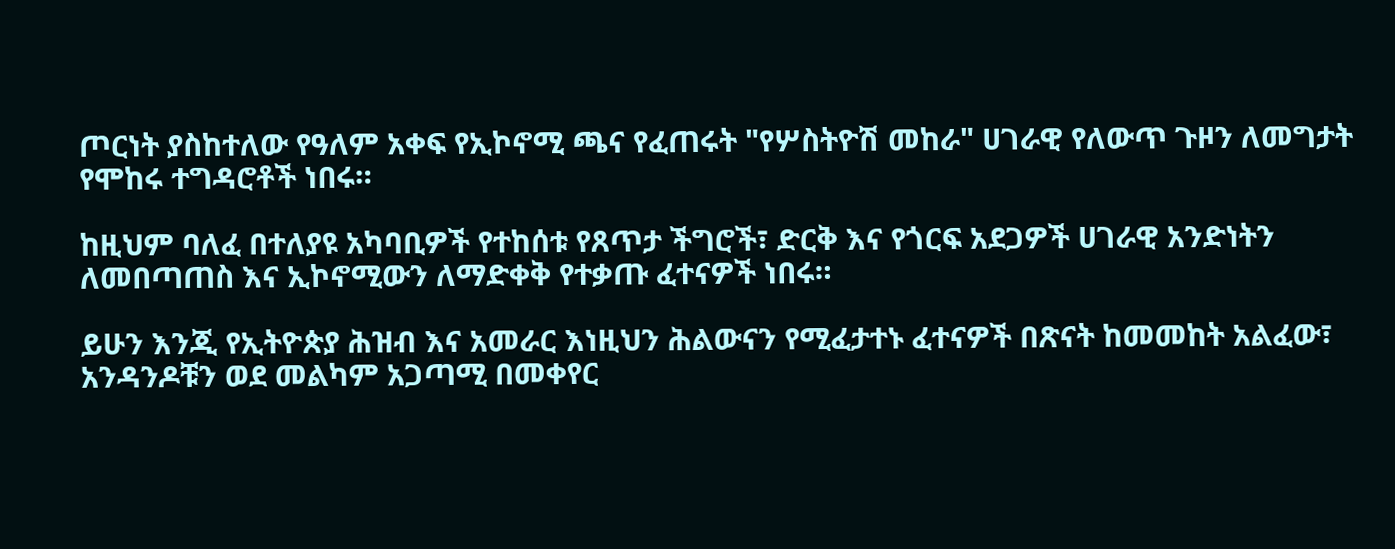ጦርነት ያስከተለው የዓለም አቀፍ የኢኮኖሚ ጫና የፈጠሩት "የሦስትዮሽ መከራ" ሀገራዊ የለውጥ ጉዞን ለመግታት የሞከሩ ተግዳሮቶች ነበሩ።

ከዚህም ባለፈ በተለያዩ አካባቢዎች የተከሰቱ የጸጥታ ችግሮች፣ ድርቅ እና የጎርፍ አደጋዎች ሀገራዊ አንድነትን ለመበጣጠስ እና ኢኮኖሚውን ለማድቀቅ የተቃጡ ፈተናዎች ነበሩ።

ይሁን እንጂ የኢትዮጵያ ሕዝብ እና አመራር እነዚህን ሕልውናን የሚፈታተኑ ፈተናዎች በጽናት ከመመከት አልፈው፣ አንዳንዶቹን ወደ መልካም አጋጣሚ በመቀየር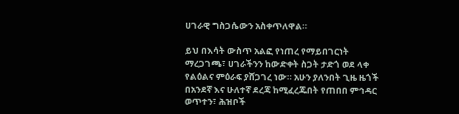ሀገራዊ ግስጋሴውን አስቀጥለዋል።

ይህ በእሳት ውስጥ አልፎ የነጠረ የማይበገርነት ማረጋገጫ፣ ሀገራችንን ከውድቀት ስጋት ታድጎ ወደ ላቀ የልዕልና ምዕራፍ ያሸጋገረ ነው። አሁን ያለንበት ጊዜ ዜጎች በአንደኛ እና ሁለተኛ ደረጃ ከሚፈረጁበት የጠበበ ምኅዳር ወጥተን፣ ሕዝቦች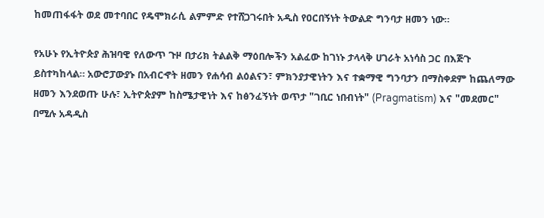ከመጠፋፋት ወደ መተባበር የዴሞክራሲ ልምምድ የተሸጋገሩበት አዲስ የዐርበኝነት ትውልድ ግንባታ ዘመን ነው።

የአሁኑ የኢትዮጵያ ሕዝባዊ የለውጥ ጉዞ በታሪክ ትልልቅ ማዕበሎችን አልፈው ከገነኑ ታላላቅ ሀገራት አነሳስ ጋር በእጅጉ ይስተካከላል። አውሮፓውያኑ በአብርኆት ዘመን የሐሳብ ልዕልናን፣ ምክንያታዊነትን እና ተቋማዊ ግንባታን በማስቀደም ከጨለማው ዘመን እንደወጡ ሁሉ፣ ኢትዮጵያም ከስሜታዊነት እና ከፅንፈኝነት ወጥታ "ገቢር ነበብነት" (Pragmatism) እና "መደመር" በሚሉ አዳዲስ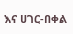እና ሀገር-በቀል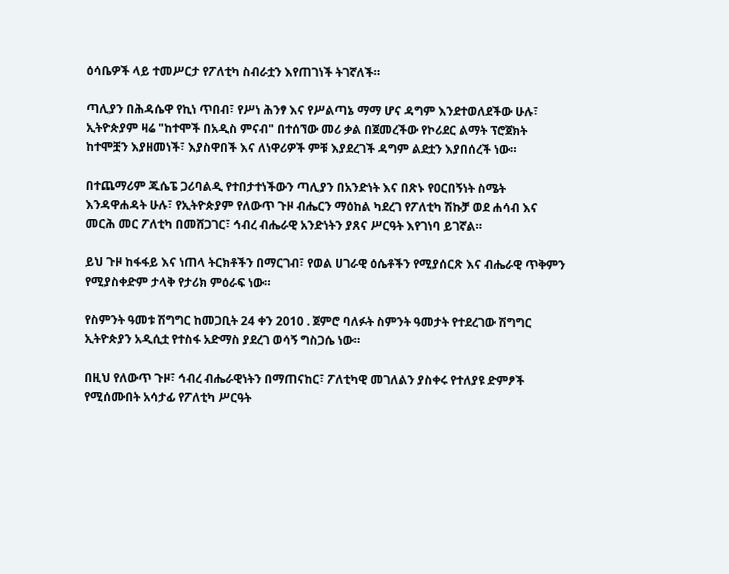ዕሳቤዎች ላይ ተመሥርታ የፖለቲካ ስብራቷን እየጠገነች ትገኛለች።

ጣሊያን በሕዳሴዋ የኪነ ጥበብ፣ የሥነ ሕንፃ እና የሥልጣኔ ማማ ሆና ዳግም እንደተወለደችው ሁሉ፣ ኢትዮጵያም ዛሬ "ከተሞች በአዲስ ምናብ" በተሰኘው መሪ ቃል በጀመረችው የኮሪደር ልማት ፕሮጀክት ከተሞቿን እያዘመነች፣ እያስዋበች እና ለነዋሪዎች ምቹ እያደረገች ዳግም ልደቷን እያበሰረች ነው።

በተጨማሪም ጁሴፔ ጋሪባልዲ የተበታተነችውን ጣሊያን በአንድነት እና በጽኑ የዐርበኝነት ስሜት እንዳዋሐዳት ሁሉ፣ የኢትዮጵያም የለውጥ ጉዞ ብሔርን ማዕከል ካደረገ የፖለቲካ ሽኩቻ ወደ ሐሳብ እና መርሕ መር ፖለቲካ በመሸጋገር፣ ኅብረ ብሔራዊ አንድነትን ያጸና ሥርዓት እየገነባ ይገኛል።

ይህ ጉዞ ከፋፋይ እና ነጠላ ትርክቶችን በማርገብ፣ የወል ሀገራዊ ዕሴቶችን የሚያሰርጽ እና ብሔራዊ ጥቅምን የሚያስቀድም ታላቅ የታሪክ ምዕራፍ ነው።

የስምንት ዓመቱ ሽግግር ከመጋቢት 24 ቀን 2010 . ጀምሮ ባለፉት ስምንት ዓመታት የተደረገው ሽግግር ኢትዮጵያን አዲሲቷ የተስፋ አድማስ ያደረገ ወሳኝ ግስጋሴ ነው።

በዚህ የለውጥ ጉዞ፣ ኅብረ ብሔራዊነትን በማጠናከር፣ ፖለቲካዊ መገለልን ያስቀሩ የተለያዩ ድምፆች የሚሰሙበት አሳታፊ የፖለቲካ ሥርዓት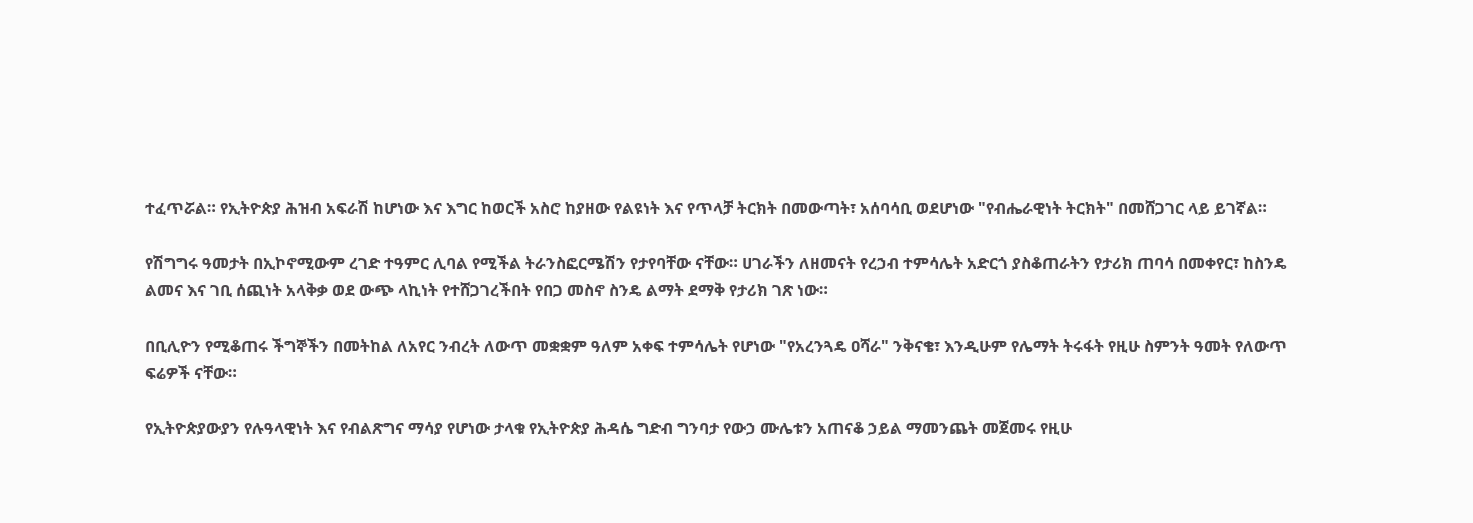ተፈጥሯል። የኢትዮጵያ ሕዝብ አፍራሽ ከሆነው እና እግር ከወርች አስሮ ከያዘው የልዩነት እና የጥላቻ ትርክት በመውጣት፣ አሰባሳቢ ወደሆነው "የብሔራዊነት ትርክት" በመሸጋገር ላይ ይገኛል።

የሽግግሩ ዓመታት በኢኮኖሚውም ረገድ ተዓምር ሊባል የሚችል ትራንስፎርሜሽን የታየባቸው ናቸው። ሀገራችን ለዘመናት የረኃብ ተምሳሌት አድርጎ ያስቆጠራትን የታሪክ ጠባሳ በመቀየር፣ ከስንዴ ልመና እና ገቢ ሰጪነት አላቅቃ ወደ ውጭ ላኪነት የተሸጋገረችበት የበጋ መስኖ ስንዴ ልማት ደማቅ የታሪክ ገጽ ነው።

በቢሊዮን የሚቆጠሩ ችግኞችን በመትከል ለአየር ንብረት ለውጥ መቋቋም ዓለም አቀፍ ተምሳሌት የሆነው "የአረንጓዴ ዐሻራ" ንቅናቄ፣ እንዲሁም የሌማት ትሩፋት የዚሁ ስምንት ዓመት የለውጥ ፍሬዎች ናቸው።

የኢትዮጵያውያን የሉዓላዊነት እና የብልጽግና ማሳያ የሆነው ታላቁ የኢትዮጵያ ሕዳሴ ግድብ ግንባታ የውኃ ሙሌቱን አጠናቆ ኃይል ማመንጨት መጀመሩ የዚሁ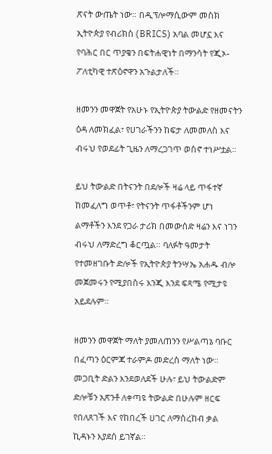ጽናት ውጤት ነው። በዲፕሎማሲውም መስክ ኢትዮጵያ የብሪክስ (BRICS) አባል መሆኗ እና የባሕር በር ጥያቄን በፍትሐዊነት በማንሳት የጂኦ-ፖለቲካዊ ተጽዕኖዋን አጉልታለች።

ዘመንን መዋጀት የአሁኑ የኢትዮጵያ ትውልድ የዘመናትን ዕዳ ለመክፈል፣ የሀገራችንን ከፍታ ለመመለስ እና ብሩህ የወደፊት ጊዜን ለማረጋገጥ ወስኖ ተነሥቷል።

ይህ ትውልድ በትናንት በደሎች ዛሬ ላይ ጥፋተኛ ከመፈለግ ወጥቶ፣ የትናንት ጥፋቶችንም ሆነ ልማቶችን እንደ የጋራ ታሪክ በመውሰድ ዛሬን እና ነገን ብሩህ ለማድረግ ቆርጧል። ባለፉት ዓመታት የተመዘገቡት ድሎች የኢትዮጵያ ትንሣኤ አሐዱ ብሎ መጀመሩን የሚያበስሩ እንጂ እንደ ፍጻሜ የሚታዩ አይደሉም።

ዘመንን መዋጀት ማለት ያመለጠንን የሥልጣኔ ባቡር በፈጣን ዕርምጃ ተራምዶ መድረስ ማለት ነው። መጋቢት ድልን እንደወለደች ሁሉ፣ ይህ ትውልድም ድሎቹን አጽንቶ ለቀጣዩ ትውልድ በሁሉም ዘርፍ የበለጸገች እና የከበረች ሀገር ለማስረከብ ቃል ኪዳኑን እያደሰ ይገኛል።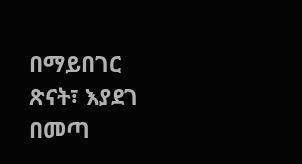በማይበገር ጽናት፣ እያደገ በመጣ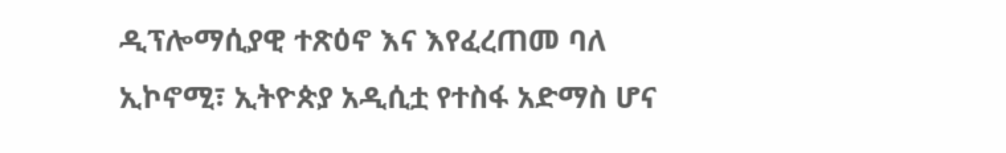ዲፕሎማሲያዊ ተጽዕኖ እና እየፈረጠመ ባለ ኢኮኖሚ፣ ኢትዮጵያ አዲሲቷ የተስፋ አድማስ ሆና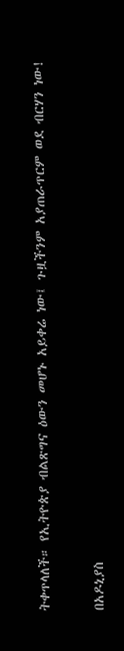ትቀጥላለች። የኢትዮጵያ ብልጽግና ዕውን መሆኑ አይቀሬ ነው፤ ጉዟችንም አያጠራጥርም ወደ ብርሃን ነው!

በአዶኒያስ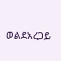ወልደአረጋይ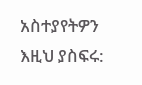አስተያየትዎን እዚህ ያስፍሩ: